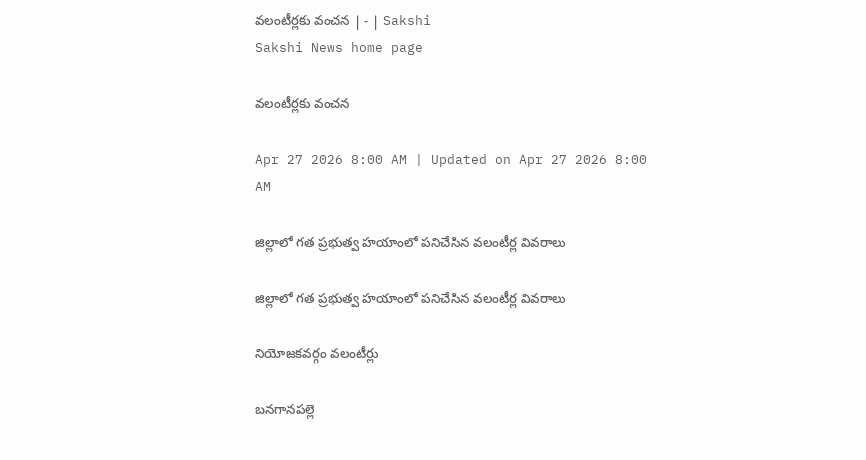వలంటీర్లకు వంచన | - | Sakshi
Sakshi News home page

వలంటీర్లకు వంచన

Apr 27 2026 8:00 AM | Updated on Apr 27 2026 8:00 AM

జిల్లాలో గత ప్రభుత్వ హయాంలో పనిచేసిన వలంటీర్ల వివరాలు

జిల్లాలో గత ప్రభుత్వ హయాంలో పనిచేసిన వలంటీర్ల వివరాలు

నియోజకవర్గం వలంటీర్లు

బనగానపల్లె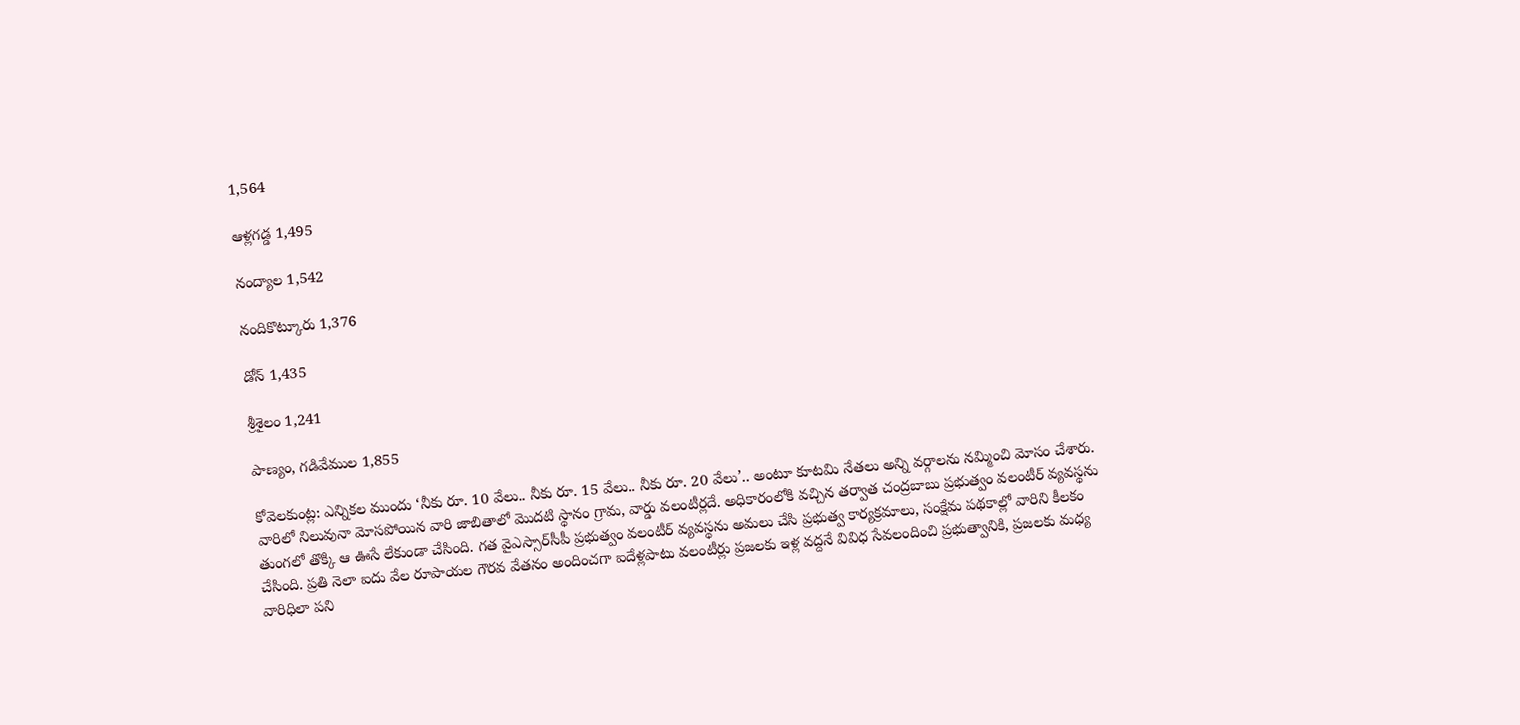1,564

ఆళ్లగడ్డ 1,495

నంద్యాల 1,542

నందికొట్కూరు 1,376

డోన్‌ 1,435

శ్రీశైలం 1,241

పాణ్యం, గడివేముల 1,855

కోవెలకుంట్ల: ఎన్నికల ముందు ‘నీకు రూ. 10 వేలు.. నీకు రూ. 15 వేలు.. నీకు రూ. 20 వేలు’.. అంటూ కూటమి నేతలు అన్ని వర్గాలను నమ్మించి మోసం చేశారు. వారిలో నిలువునా మోసపోయిన వారి జాబితాలో మొదటి స్థానం గ్రామ, వార్డు వలంటీర్లదే. అధికారంలోకి వచ్చిన తర్వాత చంద్రబాబు ప్రభుత్వం వలంటీర్‌ వ్యవస్థను తుంగలో తొక్కి ఆ ఊసే లేకుండా చేసింది. గత వైఎస్సార్‌సీపీ ప్రభుత్వం వలంటీర్‌ వ్యవస్థను అమలు చేసి ప్రభుత్వ కార్యక్రమాలు, సంక్షేమ పథకాల్లో వారిని కీలకం చేసింది. ప్రతి నెలా ఐదు వేల రూపాయల గౌరవ వేతనం అందించగా ఐదేళ్లపాటు వలంటీర్లు ప్రజలకు ఇళ్ల వద్దనే వివిధ సేవలందించి ప్రభుత్వానికి, ప్రజలకు మధ్య వారిధిలా పని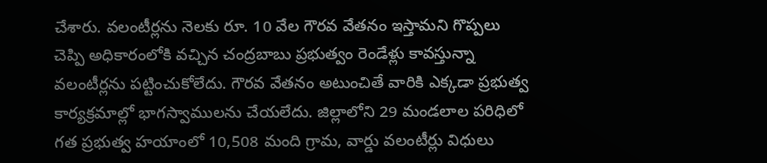చేశారు. వలంటీర్లను నెలకు రూ. 10 వేల గౌరవ వేతనం ఇస్తామని గొప్పలు చెప్పి అధికారంలోకి వచ్చిన చంద్రబాబు ప్రభుత్వం రెండేళ్లు కావస్తున్నా వలంటీర్లను పట్టించుకోలేదు. గౌరవ వేతనం అటుంచితే వారికి ఎక్కడా ప్రభుత్వ కార్యక్రమాల్లో భాగస్వాములను చేయలేదు. జిల్లాలోని 29 మండలాల పరిధిలో గత ప్రభుత్వ హయాంలో 10,508 మంది గ్రామ, వార్డు వలంటీర్లు విధులు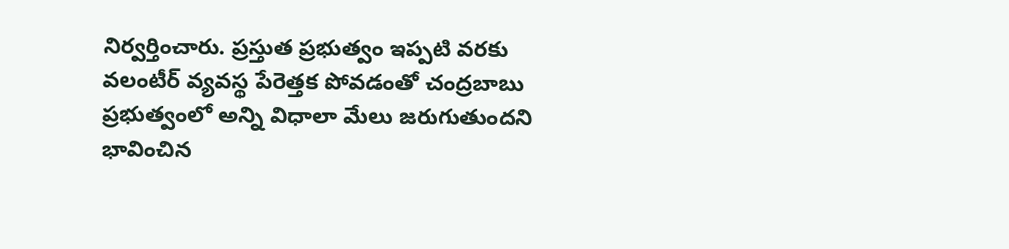నిర్వర్తించారు. ప్రస్తుత ప్రభుత్వం ఇప్పటి వరకు వలంటీర్‌ వ్యవస్థ పేరెత్తక పోవడంతో చంద్రబాబు ప్రభుత్వంలో అన్ని విధాలా మేలు జరుగుతుందని భావించిన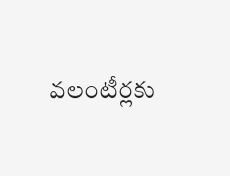వలంటీర్లకు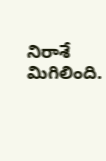నిరాశే మిగిలింది.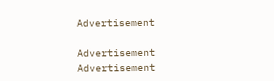Advertisement

Advertisement
Advertisement